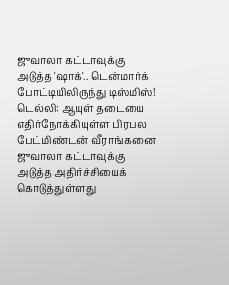ஜுவாலா கட்டாவுக்கு அடுத்த 'ஷாக்'.. டென்மார்க் போட்டியிலிருந்து டிஸ்மிஸ்!
டெல்லி: ஆயுள் தடையை எதிர்நோக்கியுள்ள பிரபல பேட்மிண்டன் வீராங்கனை ஜுவாலா கட்டாவுக்கு அடுத்த அதிர்ச்சியைக் கொடுத்துள்ளது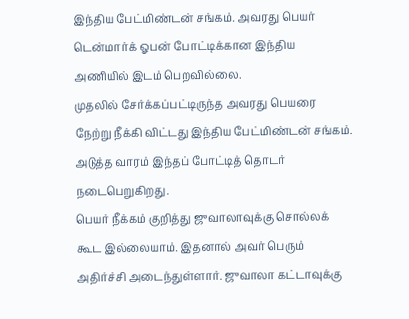இந்திய பேட்மிண்டன் சங்கம். அவரது பெயர் டென்மார்க் ஓபன் போட்டிக்கான இந்திய அணியில் இடம் பெறவில்லை.
முதலில் சேர்க்கப்பட்டிருந்த அவரது பெயரை நேற்று நீக்கி விட்டது இந்திய பேட்மிண்டன் சங்கம். அடுத்த வாரம் இந்தப் போட்டித் தொடர் நடைபெறுகிறது.
பெயர் நீக்கம் குறித்து ஜுவாலாவுக்கு சொல்லக் கூட இல்லையாம். இதனால் அவர் பெரும் அதிர்ச்சி அடைந்துள்ளார். ஜுவாலா கட்டாவுக்கு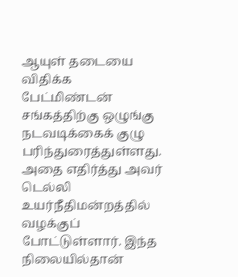ஆயுள் தடையை விதிக்க பேட்மிண்டன் சங்கத்திற்கு ஒழுங்கு நடவடிக்கைக் குழு பரிந்துரைத்துள்ளது. அதை எதிர்த்து அவர் டெல்லி உயர்நீதிமன்றத்தில் வழக்குப் போட்டுள்ளார். இந்த நிலையில்தான்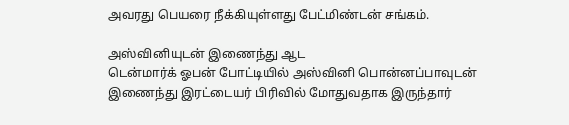அவரது பெயரை நீக்கியுள்ளது பேட்மிண்டன் சங்கம்.

அஸ்வினியுடன் இணைந்து ஆட
டென்மார்க் ஓபன் போட்டியில் அஸ்வினி பொன்னப்பாவுடன் இணைந்து இரட்டையர் பிரிவில் மோதுவதாக இருந்தார்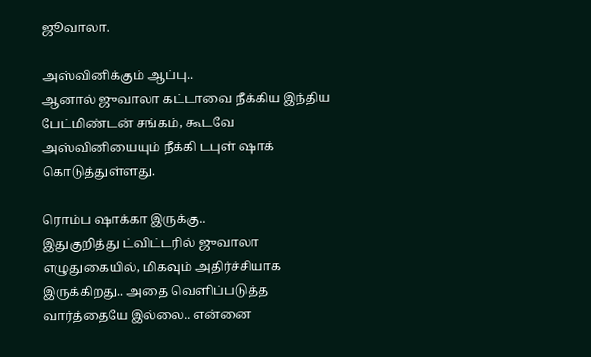ஜூவாலா.

அஸ்வினிக்கும் ஆப்பு..
ஆனால் ஜுவாலா கட்டாவை நீக்கிய இந்திய பேட்மிண்டன் சங்கம், கூடவே அஸ்வினியையும் நீக்கி டபுள் ஷாக் கொடுத்துள்ளது.

ரொம்ப ஷாக்கா இருக்கு..
இதுகுறித்து ட்விட்டரில் ஜுவாலா எழுதுகையில், மிகவும் அதிர்ச்சியாக இருக்கிறது.. அதை வெளிப்படுத்த வார்த்தையே இல்லை.. என்னை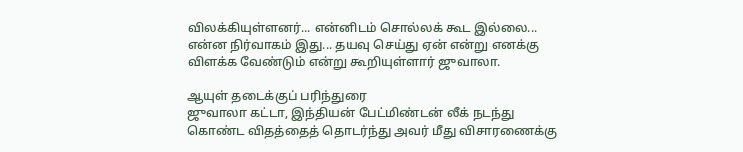விலக்கியுள்ளனர்... என்னிடம் சொல்லக் கூட இல்லை... என்ன நிர்வாகம் இது... தயவு செய்து ஏன் என்று எனக்கு விளக்க வேண்டும் என்று கூறியுள்ளார் ஜுவாலா.

ஆயுள் தடைக்குப் பரிந்துரை
ஜுவாலா கட்டா, இந்தியன் பேட்மிண்டன் லீக் நடந்து கொண்ட விதத்தைத் தொடர்ந்து அவர் மீது விசாரணைக்கு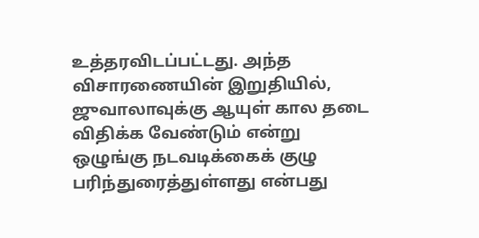உத்தரவிடப்பட்டது. அந்த விசாரணையின் இறுதியில், ஜுவாலாவுக்கு ஆயுள் கால தடை விதிக்க வேண்டும் என்று ஒழுங்கு நடவடிக்கைக் குழு பரிந்துரைத்துள்ளது என்பது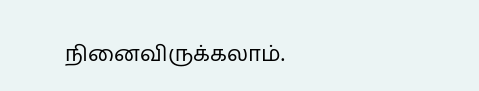நினைவிருக்கலாம்.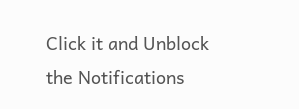Click it and Unblock the Notifications